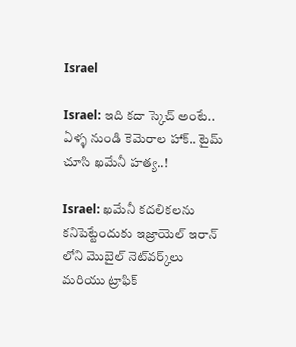Israel

Israel: ఇది కదా స్కెచ్ అంటే.. ఏళ్ళ నుండి కెమెరాల హాక్.. టైమ్ చూసి ఖమేనీ హత్య..!

Israel: ఖమేనీ కదలికలను కనిపెట్టేందుకు ఇజ్రాయెల్ ఇరాన్ లోని మొబైల్ నెట్‌వర్క్‌లు మరియు ట్రాఫిక్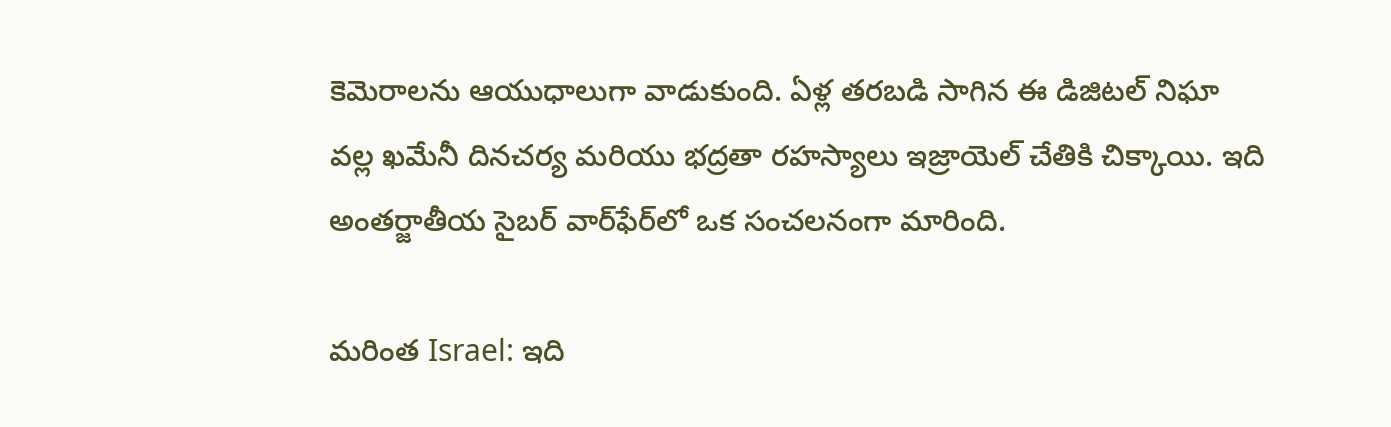కెమెరాలను ఆయుధాలుగా వాడుకుంది. ఏళ్ల తరబడి సాగిన ఈ డిజిటల్ నిఘా వల్ల ఖమేనీ దినచర్య మరియు భద్రతా రహస్యాలు ఇజ్రాయెల్ చేతికి చిక్కాయి. ఇది అంతర్జాతీయ సైబర్ వార్‌ఫేర్‌లో ఒక సంచలనంగా మారింది.

మరింత Israel: ఇది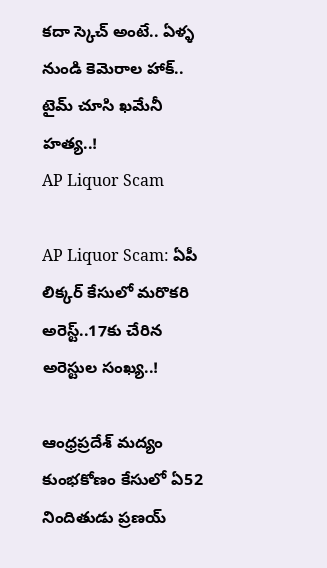కదా స్కెచ్ అంటే.. ఏళ్ళ నుండి కెమెరాల హాక్.. టైమ్ చూసి ఖమేనీ హత్య..!
AP Liquor Scam

AP Liquor Scam: ఏపీ లిక్కర్‌ కేసులో మరొకరి అరెస్ట్..17కు చేరిన అరెస్టుల సంఖ్య..!

ఆంధ్రప్రదేశ్ మద్యం కుంభకోణం కేసులో ఏ52 నిందితుడు ప్రణయ్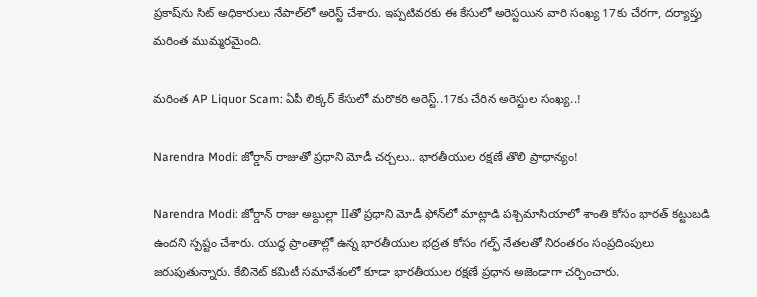ప్రకాష్‌ను సిట్ అధికారులు నేపాల్‌లో అరెస్ట్ చేశారు. ఇప్పటివరకు ఈ కేసులో అరెస్టయిన వారి సంఖ్య 17కు చేరగా, దర్యాప్తు మరింత ముమ్మరమైంది.

మరింత AP Liquor Scam: ఏపీ లిక్కర్‌ కేసులో మరొకరి అరెస్ట్..17కు చేరిన అరెస్టుల సంఖ్య..!

Narendra Modi: జోర్డాన్ రాజుతో ప్రధాని మోడీ చర్చలు.. భారతీయుల రక్షణే తొలి ప్రాధాన్యం!

Narendra Modi: జోర్డాన్ రాజు అబ్దుల్లా IIతో ప్రధాని మోడీ ఫోన్‌లో మాట్లాడి పశ్చిమాసియాలో శాంతి కోసం భారత్ కట్టుబడి ఉందని స్పష్టం చేశారు. యుద్ధ ప్రాంతాల్లో ఉన్న భారతీయుల భద్రత కోసం గల్ఫ్ నేతలతో నిరంతరం సంప్రదింపులు జరుపుతున్నారు. కేబినెట్ కమిటీ సమావేశంలో కూడా భారతీయుల రక్షణే ప్రధాన అజెండాగా చర్చించారు.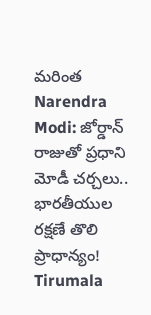మరింత Narendra Modi: జోర్డాన్ రాజుతో ప్రధాని మోడీ చర్చలు.. భారతీయుల రక్షణే తొలి ప్రాధాన్యం!
Tirumala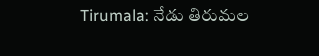Tirumala: నేడు తిరుమల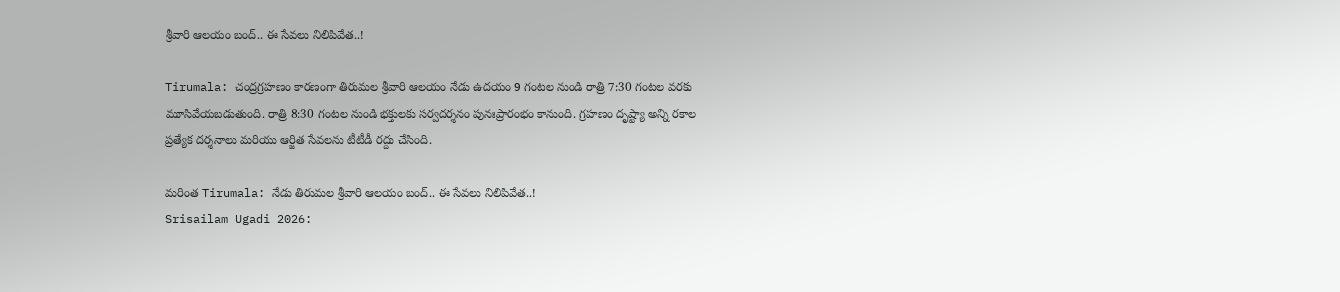శ్రీవారి ఆలయం బంద్.. ఈ సేవలు నిలిపివేత..!

Tirumala: చంద్రగ్రహణం కారణంగా తిరుమల శ్రీవారి ఆలయం నేడు ఉదయం 9 గంటల నుండి రాత్రి 7:30 గంటల వరకు మూసివేయబడుతుంది. రాత్రి 8:30 గంటల నుండి భక్తులకు సర్వదర్శనం పునఃప్రారంభం కానుంది. గ్రహణం దృష్ట్యా అన్ని రకాల ప్రత్యేక దర్శనాలు మరియు ఆర్జిత సేవలను టీటీడీ రద్దు చేసింది.

మరింత Tirumala: నేడు తిరుమల శ్రీవారి ఆలయం బంద్.. ఈ సేవలు నిలిపివేత..!
Srisailam Ugadi 2026: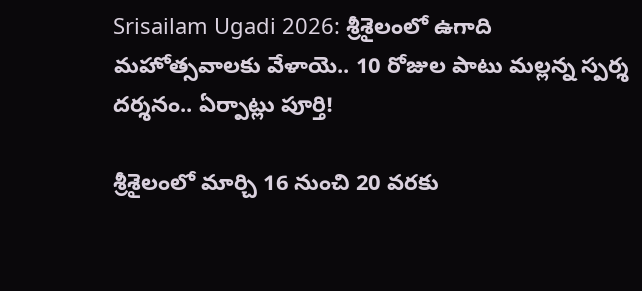Srisailam Ugadi 2026: శ్రీశైలంలో ఉగాది మహోత్సవాలకు వేళాయె.. 10 రోజుల పాటు మల్లన్న స్పర్శ దర్శనం.. ఏర్పాట్లు పూర్తి!

శ్రీశైలంలో మార్చి 16 నుంచి 20 వరకు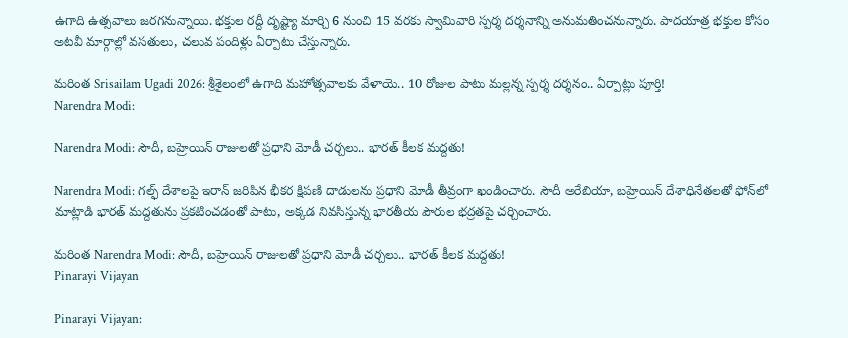ఉగాది ఉత్సవాలు జరగనున్నాయి. భక్తుల రద్దీ దృష్ట్యా మార్చి 6 నుంచి 15 వరకు స్వామివారి స్పర్శ దర్శనాన్ని అనుమతించనున్నారు. పాదయాత్ర భక్తుల కోసం అటవీ మార్గాల్లో వసతులు, చలువ పందిళ్లు ఏర్పాటు చేస్తున్నారు.

మరింత Srisailam Ugadi 2026: శ్రీశైలంలో ఉగాది మహోత్సవాలకు వేళాయె.. 10 రోజుల పాటు మల్లన్న స్పర్శ దర్శనం.. ఏర్పాట్లు పూర్తి!
Narendra Modi:

Narendra Modi: సౌదీ, బహ్రెయిన్ రాజులతో ప్రధాని మోడీ చర్చలు.. భారత్ కీలక మద్దతు!

Narendra Modi: గల్ఫ్ దేశాలపై ఇరాన్ జరిపిన భీకర క్షిపణి దాడులను ప్రధాని మోడీ తీవ్రంగా ఖండించారు. సౌదీ అరేబియా, బహ్రెయిన్ దేశాధినేతలతో ఫోన్‌లో మాట్లాడి భారత్ మద్దతును ప్రకటించడంతో పాటు, అక్కడ నివసిస్తున్న భారతీయ పౌరుల భద్రతపై చర్చించారు.

మరింత Narendra Modi: సౌదీ, బహ్రెయిన్ రాజులతో ప్రధాని మోడీ చర్చలు.. భారత్ కీలక మద్దతు!
Pinarayi Vijayan

Pinarayi Vijayan: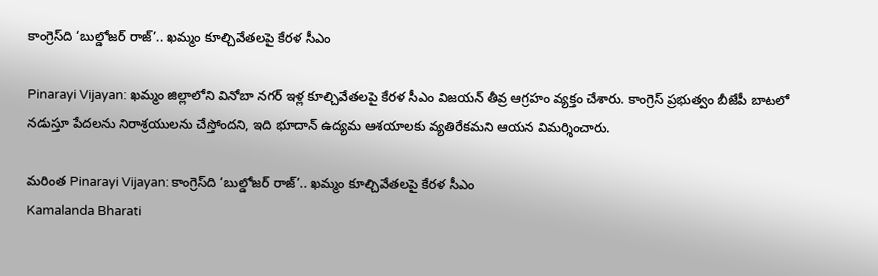కాంగ్రెస్‌ది ‘బుల్డోజర్ రాజ్’.. ఖమ్మం కూల్చివేతలపై కేరళ సీఎం

Pinarayi Vijayan: ఖమ్మం జిల్లాలోని వినోబా నగర్ ఇళ్ల కూల్చివేతలపై కేరళ సీఎం విజయన్ తీవ్ర ఆగ్రహం వ్యక్తం చేశారు. కాంగ్రెస్ ప్రభుత్వం బీజేపీ బాటలో నడుస్తూ పేదలను నిరాశ్రయులను చేస్తోందని, ఇది భూదాన్ ఉద్యమ ఆశయాలకు వ్యతిరేకమని ఆయన విమర్శించారు.

మరింత Pinarayi Vijayan: కాంగ్రెస్‌ది ‘బుల్డోజర్ రాజ్’.. ఖమ్మం కూల్చివేతలపై కేరళ సీఎం
Kamalanda Bharati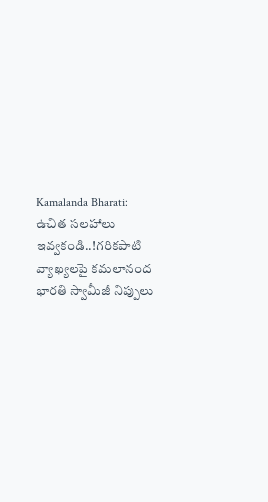Kamalanda Bharati: ఉచిత సలహాలు ఇవ్వకండి..!గరికపాటి వ్యాఖ్యలపై కమలానంద భారతి స్వామీజీ నిప్పులు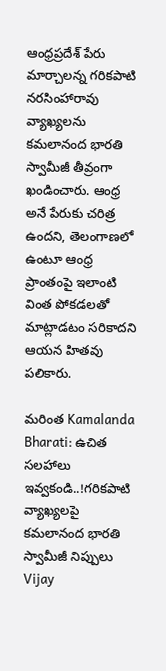ఆంధ్రప్రదేశ్ పేరు మార్చాలన్న గరికపాటి నరసింహారావు వ్యాఖ్యలను కమలానంద భారతి స్వామీజీ తీవ్రంగా ఖండించారు. ఆంధ్ర అనే పేరుకు చరిత్ర ఉందని, తెలంగాణలో ఉంటూ ఆంధ్ర ప్రాంతంపై ఇలాంటి వింత పోకడలతో మాట్లాడటం సరికాదని ఆయన హితవు పలికారు.

మరింత Kamalanda Bharati: ఉచిత సలహాలు ఇవ్వకండి..!గరికపాటి వ్యాఖ్యలపై కమలానంద భారతి స్వామీజీ నిప్పులు
Vijay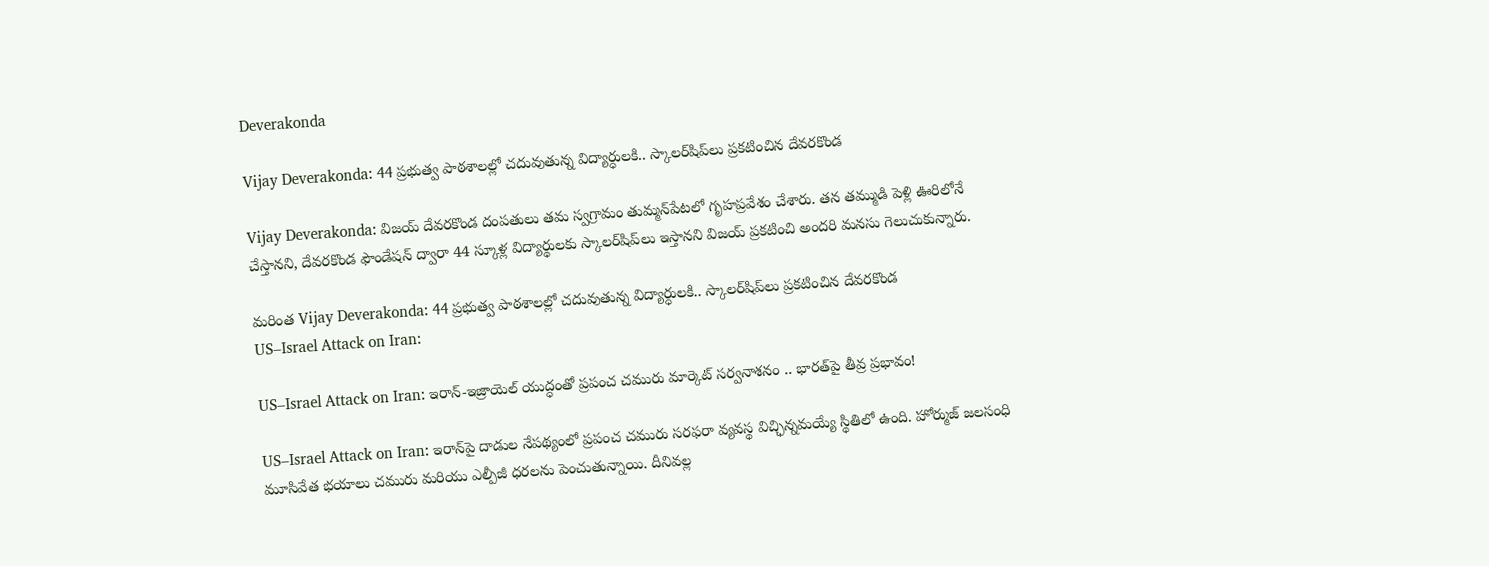Deverakonda

Vijay Deverakonda: 44 ప్రభుత్వ పాఠశాలల్లో చదువుతున్న విద్యార్ధులకి.. స్కాలర్‌షిప్‌లు ప్రకటించిన దేవరకొండ

Vijay Deverakonda: విజయ్ దేవరకొండ దంపతులు తమ స్వగ్రామం తుమ్మన్‌పేటలో గృహప్రవేశం చేశారు. తన తమ్ముడి పెళ్లి ఊరిలోనే చేస్తానని, దేవరకొండ ఫౌండేషన్ ద్వారా 44 స్కూళ్ల విద్యార్థులకు స్కాలర్‌షిప్‌లు ఇస్తానని విజయ్ ప్రకటించి అందరి మనసు గెలుచుకున్నారు.

మరింత Vijay Deverakonda: 44 ప్రభుత్వ పాఠశాలల్లో చదువుతున్న విద్యార్ధులకి.. స్కాలర్‌షిప్‌లు ప్రకటించిన దేవరకొండ
US–Israel Attack on Iran:

US–Israel Attack on Iran: ఇరాన్-ఇజ్రాయెల్ యుద్ధంతో ప్రపంచ చమురు మార్కెట్ సర్వనాశనం .. భారత్‌పై తీవ్ర ప్రభావం!

US–Israel Attack on Iran: ఇరాన్‌పై దాడుల నేపథ్యంలో ప్రపంచ చమురు సరఫరా వ్యవస్థ విచ్ఛిన్నమయ్యే స్థితిలో ఉంది. హోర్ముజ్ జలసంధి మూసివేత భయాలు చమురు మరియు ఎల్పీజీ ధరలను పెంచుతున్నాయి. దీనివల్ల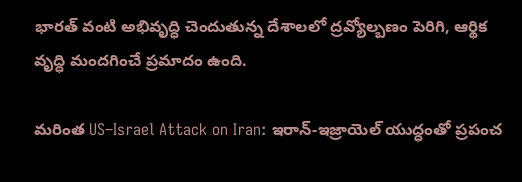భారత్ వంటి అభివృద్ధి చెందుతున్న దేశాలలో ద్రవ్యోల్బణం పెరిగి, ఆర్థిక వృద్ధి మందగించే ప్రమాదం ఉంది.

మరింత US–Israel Attack on Iran: ఇరాన్-ఇజ్రాయెల్ యుద్ధంతో ప్రపంచ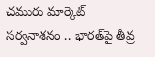చమురు మార్కెట్ సర్వనాశనం .. భారత్‌పై తీవ్ర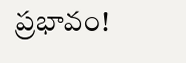ప్రభావం!